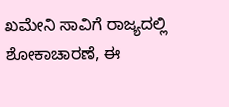ಖಮೇನಿ ಸಾವಿಗೆ ರಾಜ್ಯದಲ್ಲಿ ಶೋಕಾಚಾರಣೆ, ಈ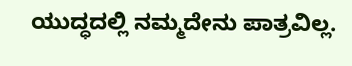ಯುದ್ಧದಲ್ಲಿ ನಮ್ಮದೇನು ಪಾತ್ರವಿಲ್ಲ.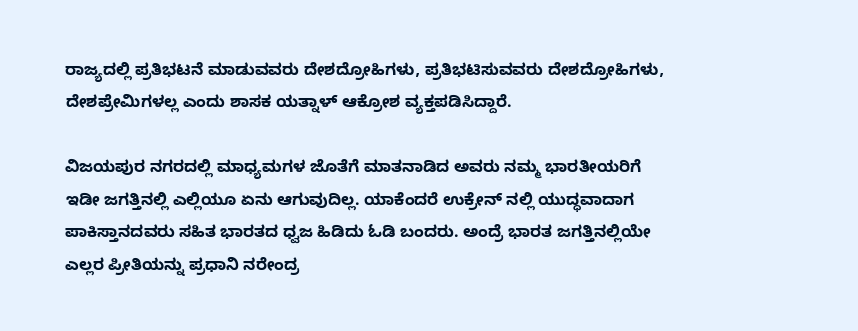ರಾಜ್ಯದಲ್ಲಿ ಪ್ರತಿಭಟನೆ ಮಾಡುವವರು ದೇಶದ್ರೋಹಿಗಳು, ಪ್ರತಿಭಟಿಸುವವರು ದೇಶದ್ರೋಹಿಗಳು, ದೇಶಪ್ರೇಮಿಗಳಲ್ಲ ಎಂದು ಶಾಸಕ ಯತ್ನಾಳ್ ಆಕ್ರೋಶ ವ್ಯಕ್ತಪಡಿಸಿದ್ದಾರೆ.

ವಿಜಯಪುರ ನಗರದಲ್ಲಿ ಮಾಧ್ಯಮಗಳ ಜೊತೆಗೆ ಮಾತನಾಡಿದ ಅವರು ನಮ್ಮ ಭಾರತೀಯರಿಗೆ ಇಡೀ ಜಗತ್ತಿನಲ್ಲಿ ಎಲ್ಲಿಯೂ ಏನು ಆಗುವುದಿಲ್ಲ. ಯಾಕೆಂದರೆ ಉಕ್ರೇನ್ ನಲ್ಲಿ ಯುದ್ಧವಾದಾಗ ಪಾಕಿಸ್ತಾನದವರು ಸಹಿತ ಭಾರತದ ಧ್ವಜ ಹಿಡಿದು ಓಡಿ ಬಂದರು. ಅಂದ್ರೆ ಭಾರತ ಜಗತ್ತಿನಲ್ಲಿಯೇ ಎಲ್ಲರ ಪ್ರೀತಿಯನ್ನು ಪ್ರಧಾನಿ ನರೇಂದ್ರ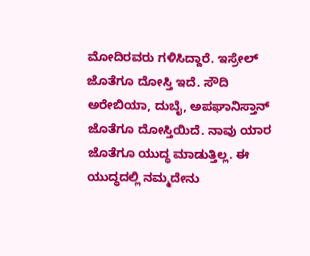ಮೋದಿರವರು ಗಳಿಸಿದ್ದಾರೆ. ಇಸ್ರೇಲ್ ಜೊತೆಗೂ ದೋಸ್ತಿ ಇದೆ. ಸೌದಿ ಅರೇಬಿಯಾ, ದುಬೈ, ಅಪಘಾನಿಸ್ತಾನ್ ಜೊತೆಗೂ ದೋಸ್ತಿಯಿದೆ. ನಾವು ಯಾರ ಜೊತೆಗೂ ಯುದ್ಧ ಮಾಡುತ್ತಿಲ್ಲ. ಈ ಯುದ್ಧದಲ್ಲಿ ನಮ್ಮದೇನು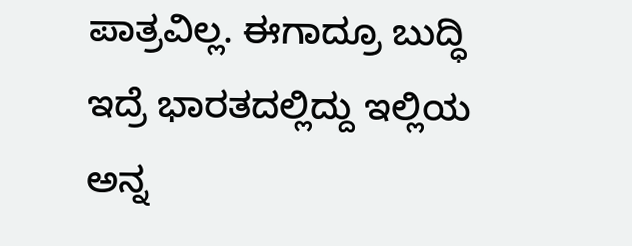ಪಾತ್ರವಿಲ್ಲ. ಈಗಾದ್ರೂ ಬುದ್ಧಿ ಇದ್ರೆ ಭಾರತದಲ್ಲಿದ್ದು ಇಲ್ಲಿಯ ಅನ್ನ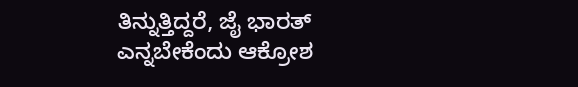ತಿನ್ನುತ್ತಿದ್ದರೆ, ಜೈ ಭಾರತ್ ಎನ್ನಬೇಕೆಂದು ಆಕ್ರೋಶ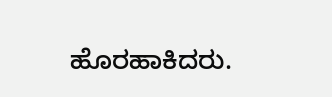ಹೊರಹಾಕಿದರು.